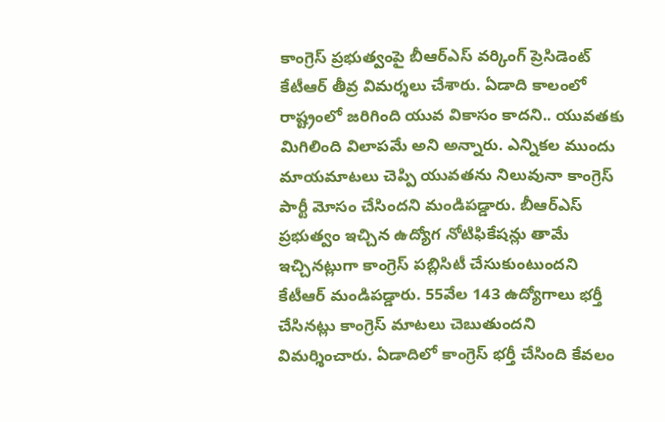కాంగ్రెస్ ప్రభుత్వంపై బీఆర్ఎస్ వర్కింగ్ ప్రెసిడెంట్ కేటీఆర్ తీవ్ర విమర్శలు చేశారు. ఏడాది కాలంలో రాష్ట్రంలో జరిగింది యువ వికాసం కాదని.. యువతకు మిగిలింది విలాపమే అని అన్నారు. ఎన్నికల ముందు మాయమాటలు చెప్పి యువతను నిలువునా కాంగ్రెస్ పార్టీ మోసం చేసిందని మండిపడ్డారు. బీఆర్ఎస్ ప్రభుత్వం ఇచ్చిన ఉద్యోగ నోటిఫికేషన్లు తామే ఇచ్చినట్లుగా కాంగ్రెస్ పబ్లిసిటీ చేసుకుంటుందని కేటీఆర్ మండిపడ్డారు. 55వేల 143 ఉద్యోగాలు భర్తీ చేసినట్లు కాంగ్రెస్ మాటలు చెబుతుందని విమర్శించారు. ఏడాదిలో కాంగ్రెస్ భర్తీ చేసింది కేవలం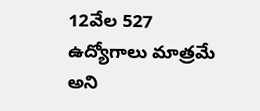12వేల 527 ఉద్యోగాలు మాత్రమే అని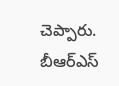చెప్పారు. బీఆర్ఎస్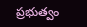ప్రభుత్వం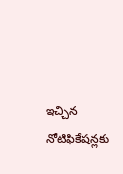ఇచ్చిన నోటిఫికేషన్లకు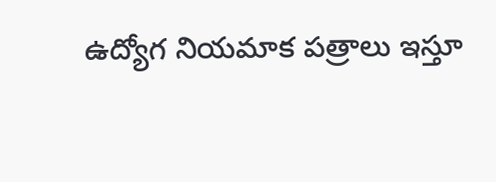ఉద్యోగ నియమాక పత్రాలు ఇస్తూ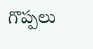గొప్పలు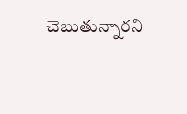చెబుతున్నారని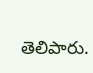తెలిపారు.